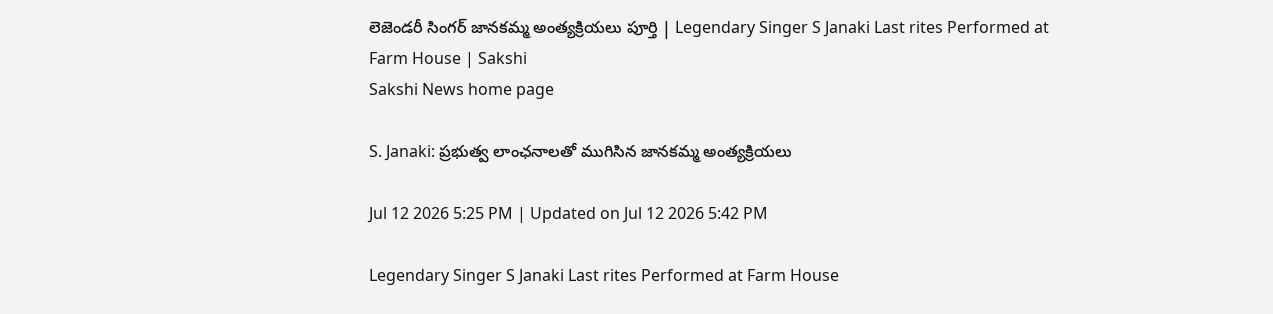లెజెండరీ సింగర్ జానకమ్మ అంత్యక్రియలు పూర్తి | Legendary Singer S Janaki Last rites Performed at Farm House | Sakshi
Sakshi News home page

S. Janaki: ప్రభుత్వ లాంఛనాలతో ముగిసిన జానకమ్మ అంత్యక్రియలు

Jul 12 2026 5:25 PM | Updated on Jul 12 2026 5:42 PM

Legendary Singer S Janaki Last rites Performed at Farm House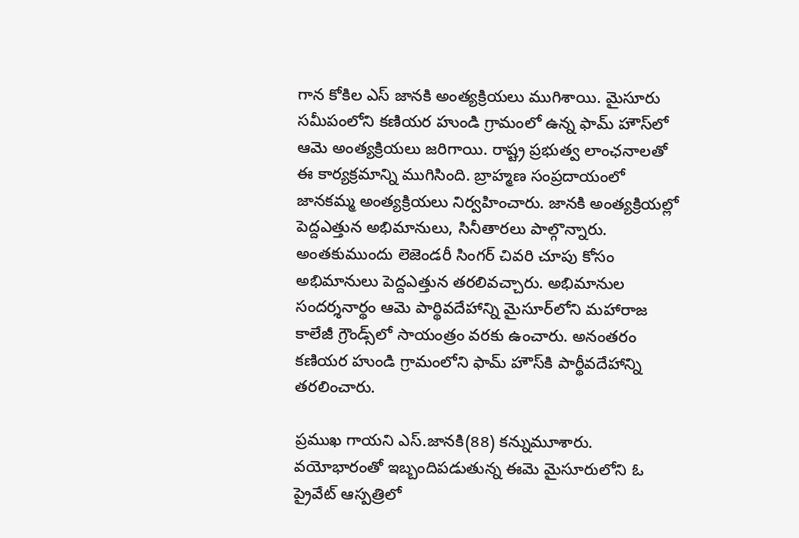గాన కోకిల ఎస్ జానకి అంత్యక్రియలు ముగిశాయి. మైసూరు సమీపంలోని కణియర హుండి గ్రామంలో ఉన్న ఫామ్ హౌస్‌లో ఆమె అంత్యక్రియలు జరిగాయి. రాష్ట్ర ప్రభుత్వ లాంఛనాలతో ఈ కార్యక్రమాన్ని ముగిసింది. బ్రాహ్మణ సంప్రదాయంలో జానకమ్మ అంత్యక్రియలు నిర్వహించారు. జానకి అంత్యక్రియల్లో పెద్దఎత్తున అభిమానులు, సినీతారలు పాల్గొన్నారు. అంతకుముందు లెజెండరీ సింగర్ చివరి చూపు కోసం అభిమానులు పెద్దఎత్తున తరలివచ్చారు. అభిమానుల సందర్శనార్థం ఆమె పార్థివదేహాన్ని మైసూర్‌లోని మహారాజ కాలేజీ గ్రౌండ్స్‌లో సాయంత్రం వరకు ఉంచారు. అనంతరం కణియర హుండి గ్రామంలోని ఫామ్ హౌస్‌కి పార్థీవదేహాన్ని తరలించారు.

ప్రముఖ గాయని ఎస్.జానకి(88) కన్నుమూశారు. వయోభారంతో ఇబ్బందిపడుతున్న ఈమె మైసూరులోని ఓ ప్రైవేట్ ఆస్పత్రిలో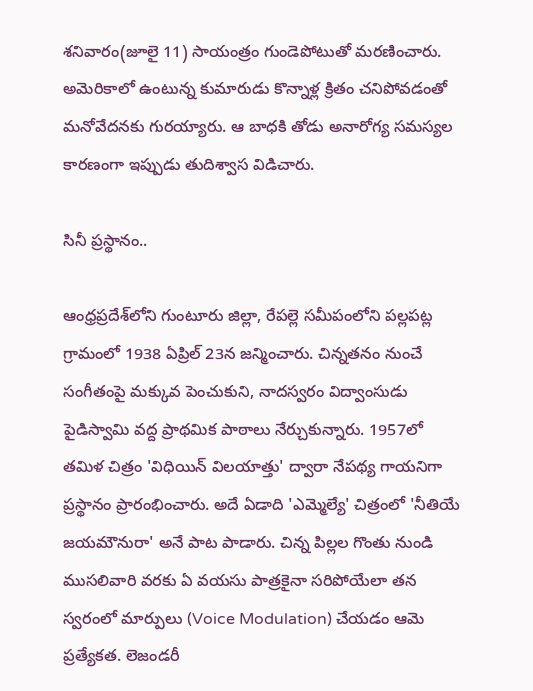శనివారం(జూలై 11) సాయంత్రం గుండెపోటుతో మరణించారు. అమెరికాలో ఉంటున్న కుమారుడు కొన్నాళ్ల క్రితం చనిపోవడంతో మనోవేదనకు గురయ్యారు. ఆ బాధకి తోడు అనారోగ్య సమస్యల కారణంగా ఇప్పుడు తుదిశ్వాస విడిచారు.

సినీ ప్రస్థానం..

ఆంధ్రప్రదేశ్‌లోని గుంటూరు జిల్లా, రేపల్లె సమీపంలోని పల్లపట్ల గ్రామంలో 1938 ఏప్రిల్ 23న జన్మించారు. చిన్నతనం నుంచే సంగీతంపై మక్కువ పెంచుకుని, నాదస్వరం విద్వాంసుడు పైడిస్వామి వద్ద ప్రాథమిక పాఠాలు నేర్చుకున్నారు. 1957లో తమిళ చిత్రం 'విధియిన్ విలయాత్తు' ద్వారా నేపథ్య గాయనిగా ప్రస్థానం ప్రారంభించారు. అదే ఏడాది 'ఎమ్మెల్యే' చిత్రంలో 'నీతియే జయమౌనురా' అనే పాట పాడారు. చిన్న పిల్లల గొంతు నుండి ముసలివారి వరకు ఏ వయసు పాత్రకైనా సరిపోయేలా తన స్వరంలో మార్పులు (Voice Modulation) చేయడం ఆమె ప్రత్యేకత. లెజండరీ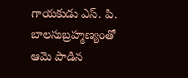గాయకుడు ఎస్. పి. బాలసుబ్రహ్మణ్యంతో ఆమె పాడిన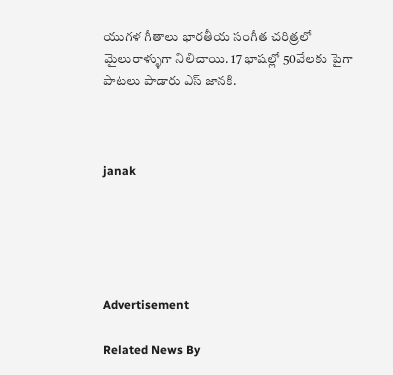యుగళ గీతాలు భారతీయ సంగీత చరిత్రలో మైలురాళ్ళుగా నిలిచాయి. 17 భాషల్లో 50వేలకు పైగా పాటలు పాడారు ఎస్‌ జానకి.



janak





Advertisement

Related News By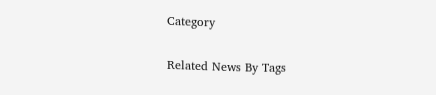Category

Related News By Tags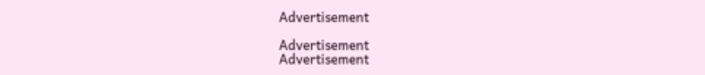Advertisement

Advertisement
Advertisement